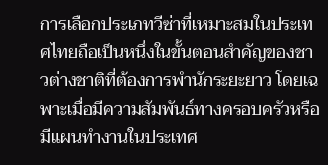การเลือกประเภทวีซ่าที่เหมาะสมในประเทศไทยถือเป็นหนึ่งในขั้นตอนสำคัญของชาวต่างชาติที่ต้องการพำนักระยะยาว โดยเฉพาะเมื่อมีความสัมพันธ์ทางครอบครัวหรือมีแผนทำงานในประเทศ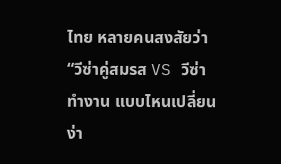ไทย หลายคนสงสัยว่า
“วีซ่าคู่สมรส VS วีซ่าทำงาน แบบไหนเปลี่ยนง่า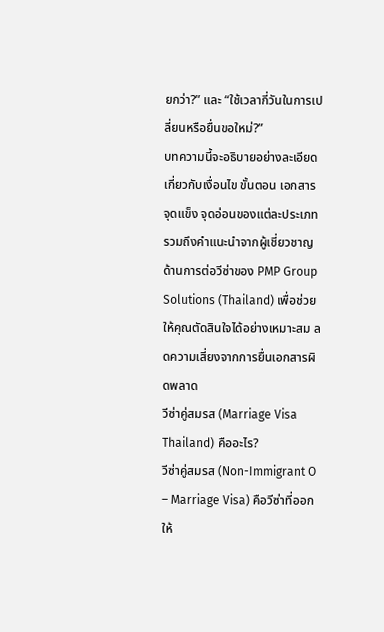ยกว่า?” และ “ใช้เวลากี่วันในการเปลี่ยนหรือยื่นขอใหม่?”
บทความนี้จะอธิบายอย่างละเอียดเกี่ยวกับเงื่อนไข ขั้นตอน เอกสาร จุดแข็ง จุดอ่อนของแต่ละประเภท รวมถึงคำแนะนำจากผู้เชี่ยวชาญด้านการต่อวีซ่าของ PMP Group Solutions (Thailand) เพื่อช่วยให้คุณตัดสินใจได้อย่างเหมาะสม ลดความเสี่ยงจากการยื่นเอกสารผิดพลาด
วีซ่าคู่สมรส (Marriage Visa Thailand) คืออะไร?
วีซ่าคู่สมรส (Non-Immigrant O – Marriage Visa) คือวีซ่าที่ออกให้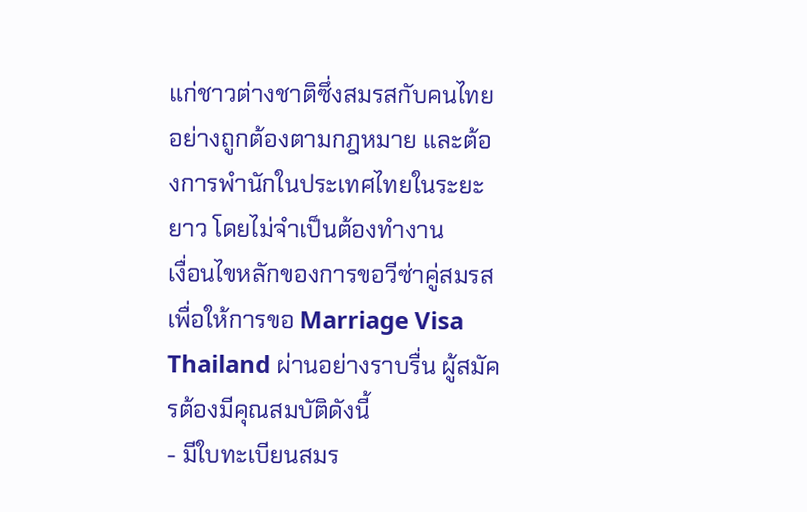แก่ชาวต่างชาติซึ่งสมรสกับคนไทยอย่างถูกต้องตามกฎหมาย และต้องการพำนักในประเทศไทยในระยะยาว โดยไม่จำเป็นต้องทำงาน
เงื่อนไขหลักของการขอวีซ่าคู่สมรส
เพื่อให้การขอ Marriage Visa Thailand ผ่านอย่างราบรื่น ผู้สมัครต้องมีคุณสมบัติดังนี้
- มีใบทะเบียนสมร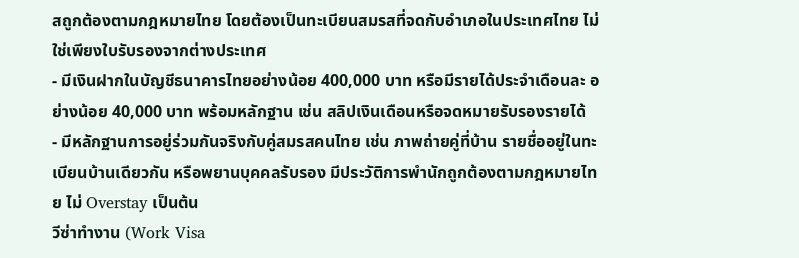สถูกต้องตามกฎหมายไทย โดยต้องเป็นทะเบียนสมรสที่จดกับอำเภอในประเทศไทย ไม่ใช่เพียงใบรับรองจากต่างประเทศ
- มีเงินฝากในบัญชีธนาคารไทยอย่างน้อย 400,000 บาท หรือมีรายได้ประจำเดือนละ อย่างน้อย 40,000 บาท พร้อมหลักฐาน เช่น สลิปเงินเดือนหรือจดหมายรับรองรายได้
- มีหลักฐานการอยู่ร่วมกันจริงกับคู่สมรสคนไทย เช่น ภาพถ่ายคู่ที่บ้าน รายชื่ออยู่ในทะเบียนบ้านเดียวกัน หรือพยานบุคคลรับรอง มีประวัติการพำนักถูกต้องตามกฎหมายไทย ไม่ Overstay เป็นต้น
วีซ่าทำงาน (Work Visa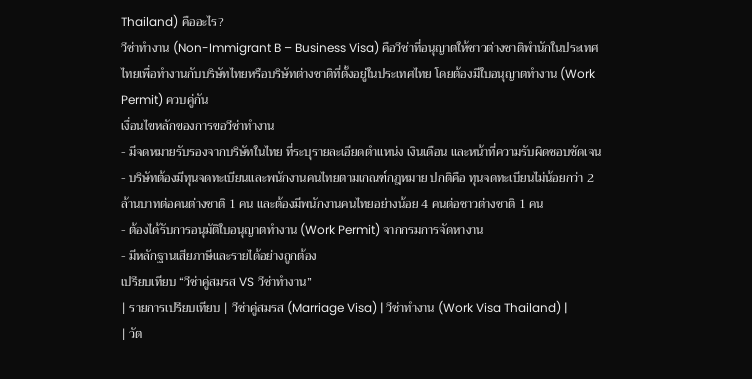Thailand) คืออะไร?
วีซ่าทำงาน (Non-Immigrant B – Business Visa) คือวีซ่าที่อนุญาตให้ชาวต่างชาติพำนักในประเทศไทยเพื่อทำงานกับบริษัทไทยหรือบริษัทต่างชาติที่ตั้งอยู่ในประเทศไทย โดยต้องมีใบอนุญาตทำงาน (Work Permit) ควบคู่กัน
เงื่อนไขหลักของการขอวีซ่าทำงาน
- มีจดหมายรับรองจากบริษัทในไทย ที่ระบุรายละเอียดตำแหน่ง เงินเดือน และหน้าที่ความรับผิดชอบชัดเจน
- บริษัทต้องมีทุนจดทะเบียนและพนักงานคนไทยตามเกณฑ์กฎหมาย ปกติคือ ทุนจดทะเบียนไม่น้อยกว่า 2 ล้านบาทต่อคนต่างชาติ 1 คน และต้องมีพนักงานคนไทยอย่างน้อย 4 คนต่อชาวต่างชาติ 1 คน
- ต้องได้รับการอนุมัติใบอนุญาตทำงาน (Work Permit) จากกรมการจัดหางาน
- มีหลักฐานเสียภาษีและรายได้อย่างถูกต้อง
เปรียบเทียบ “วีซ่าคู่สมรส VS วีซ่าทำงาน”
| รายการเปรียบเทียบ | วีซ่าคู่สมรส (Marriage Visa) | วีซ่าทำงาน (Work Visa Thailand) |
| วัต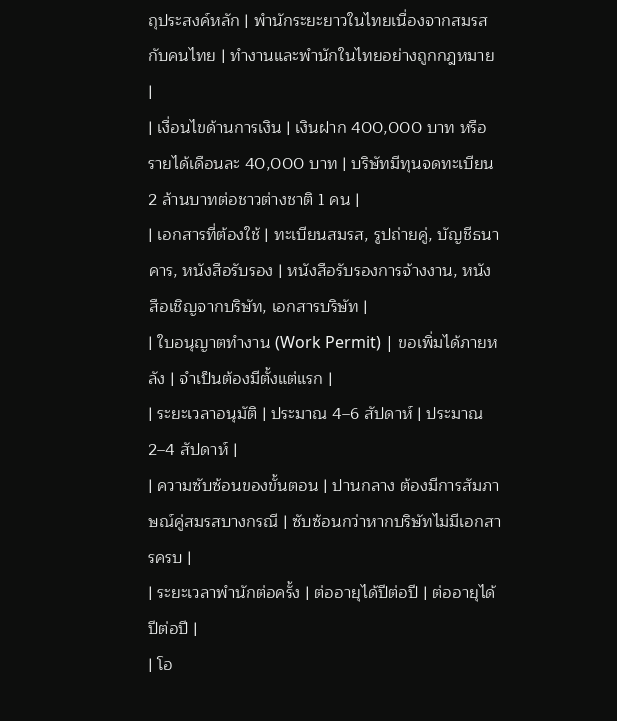ถุประสงค์หลัก | พำนักระยะยาวในไทยเนื่องจากสมรสกับคนไทย | ทำงานและพำนักในไทยอย่างถูกกฎหมาย |
| เงื่อนไขด้านการเงิน | เงินฝาก 400,000 บาท หรือรายได้เดือนละ 40,000 บาท | บริษัทมีทุนจดทะเบียน 2 ล้านบาทต่อชาวต่างชาติ 1 คน |
| เอกสารที่ต้องใช้ | ทะเบียนสมรส, รูปถ่ายคู่, บัญชีธนาคาร, หนังสือรับรอง | หนังสือรับรองการจ้างงาน, หนังสือเชิญจากบริษัท, เอกสารบริษัท |
| ใบอนุญาตทำงาน (Work Permit) | ขอเพิ่มได้ภายหลัง | จำเป็นต้องมีตั้งแต่แรก |
| ระยะเวลาอนุมัติ | ประมาณ 4–6 สัปดาห์ | ประมาณ 2–4 สัปดาห์ |
| ความซับซ้อนของขั้นตอน | ปานกลาง ต้องมีการสัมภาษณ์คู่สมรสบางกรณี | ซับซ้อนกว่าหากบริษัทไม่มีเอกสารครบ |
| ระยะเวลาพำนักต่อครั้ง | ต่ออายุได้ปีต่อปี | ต่ออายุได้ปีต่อปี |
| โอ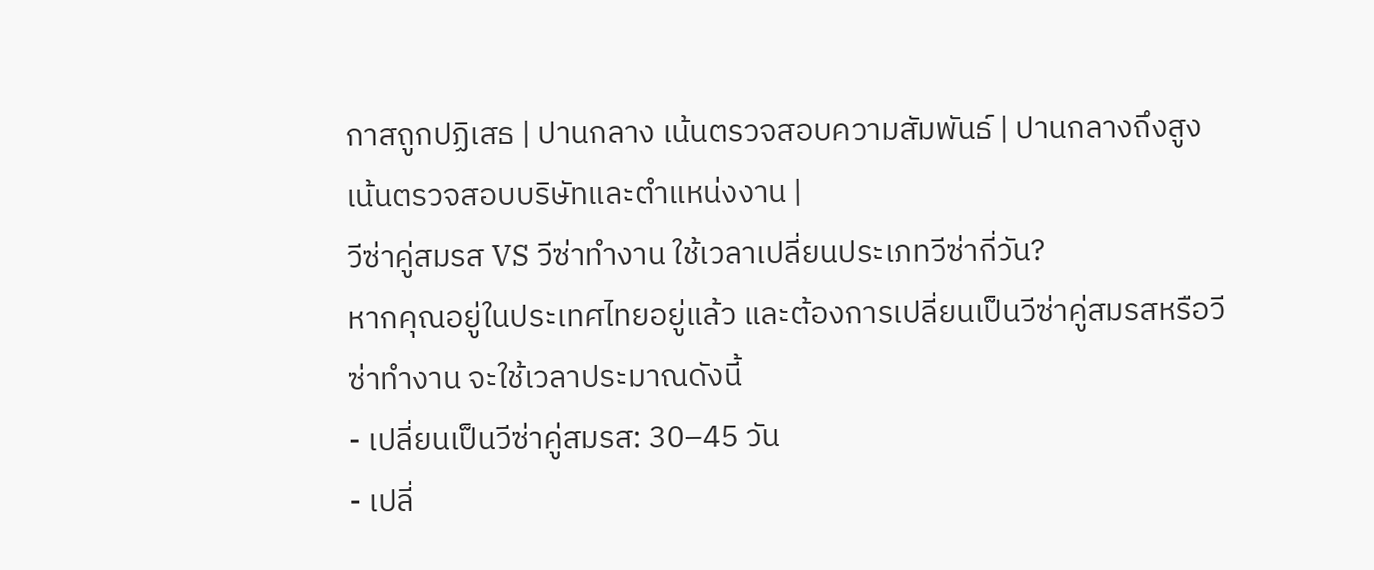กาสถูกปฏิเสธ | ปานกลาง เน้นตรวจสอบความสัมพันธ์ | ปานกลางถึงสูง เน้นตรวจสอบบริษัทและตำแหน่งงาน |
วีซ่าคู่สมรส VS วีซ่าทำงาน ใช้เวลาเปลี่ยนประเภทวีซ่ากี่วัน?
หากคุณอยู่ในประเทศไทยอยู่แล้ว และต้องการเปลี่ยนเป็นวีซ่าคู่สมรสหรือวีซ่าทำงาน จะใช้เวลาประมาณดังนี้
- เปลี่ยนเป็นวีซ่าคู่สมรส: 30–45 วัน
- เปลี่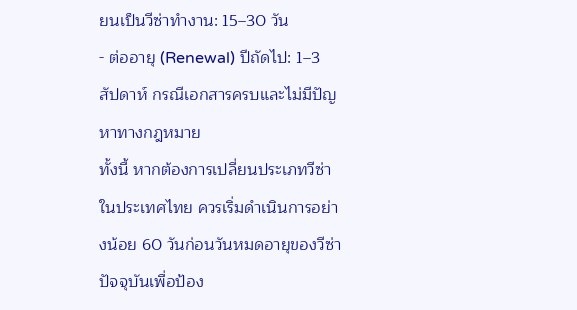ยนเป็นวีซ่าทำงาน: 15–30 วัน
- ต่ออายุ (Renewal) ปีถัดไป: 1–3 สัปดาห์ กรณีเอกสารครบและไม่มีปัญหาทางกฎหมาย
ทั้งนี้ หากต้องการเปลี่ยนประเภทวีซ่าในประเทศไทย ควรเริ่มดำเนินการอย่างน้อย 60 วันก่อนวันหมดอายุของวีซ่าปัจจุบันเพื่อป้อง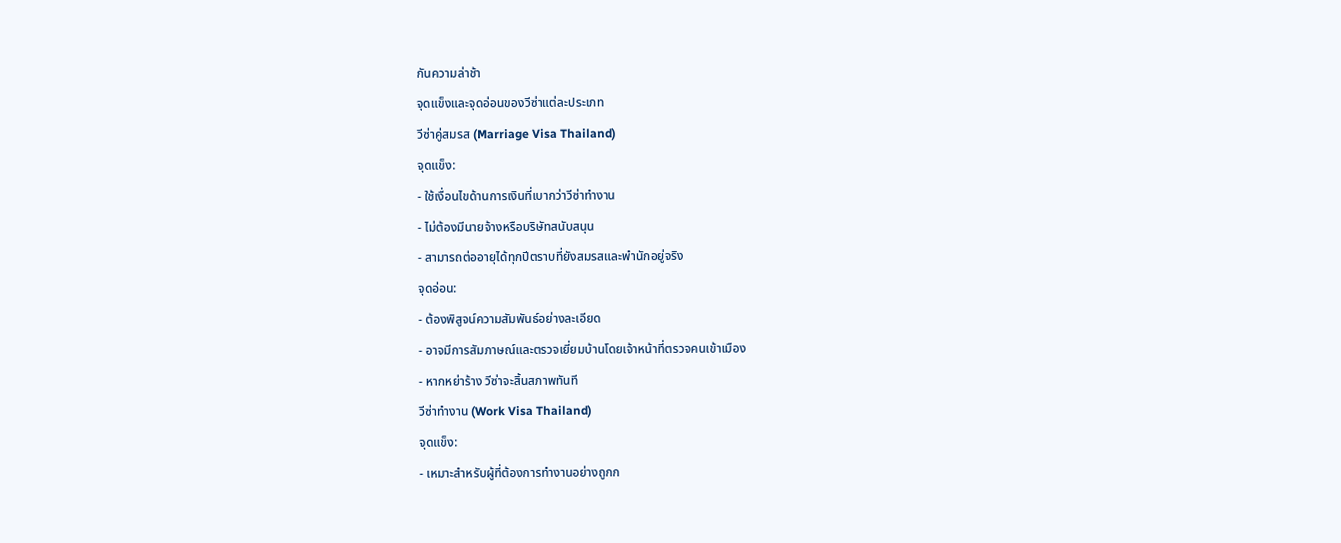กันความล่าช้า
จุดแข็งและจุดอ่อนของวีซ่าแต่ละประเภท
วีซ่าคู่สมรส (Marriage Visa Thailand)
จุดแข็ง:
- ใช้เงื่อนไขด้านการเงินที่เบากว่าวีซ่าทำงาน
- ไม่ต้องมีนายจ้างหรือบริษัทสนับสนุน
- สามารถต่ออายุได้ทุกปีตราบที่ยังสมรสและพำนักอยู่จริง
จุดอ่อน:
- ต้องพิสูจน์ความสัมพันธ์อย่างละเอียด
- อาจมีการสัมภาษณ์และตรวจเยี่ยมบ้านโดยเจ้าหน้าที่ตรวจคนเข้าเมือง
- หากหย่าร้าง วีซ่าจะสิ้นสภาพทันที
วีซ่าทำงาน (Work Visa Thailand)
จุดแข็ง:
- เหมาะสำหรับผู้ที่ต้องการทำงานอย่างถูกก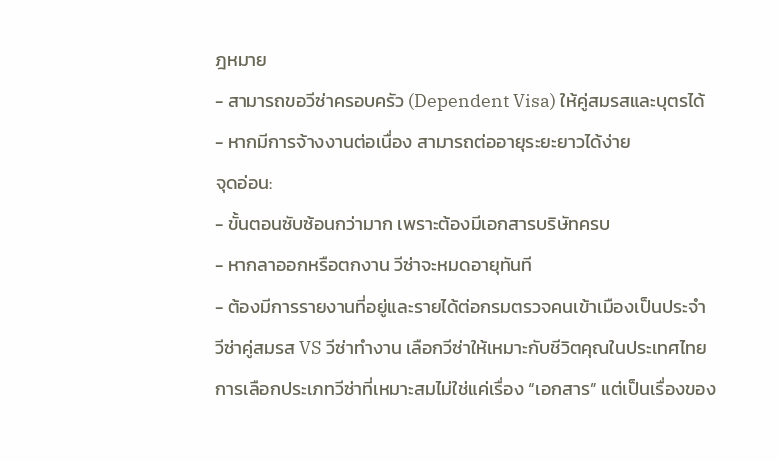ฎหมาย
- สามารถขอวีซ่าครอบครัว (Dependent Visa) ให้คู่สมรสและบุตรได้
- หากมีการจ้างงานต่อเนื่อง สามารถต่ออายุระยะยาวได้ง่าย
จุดอ่อน:
- ขั้นตอนซับซ้อนกว่ามาก เพราะต้องมีเอกสารบริษัทครบ
- หากลาออกหรือตกงาน วีซ่าจะหมดอายุทันที
- ต้องมีการรายงานที่อยู่และรายได้ต่อกรมตรวจคนเข้าเมืองเป็นประจำ
วีซ่าคู่สมรส VS วีซ่าทำงาน เลือกวีซ่าให้เหมาะกับชีวิตคุณในประเทศไทย
การเลือกประเภทวีซ่าที่เหมาะสมไม่ใช่แค่เรื่อง “เอกสาร” แต่เป็นเรื่องของ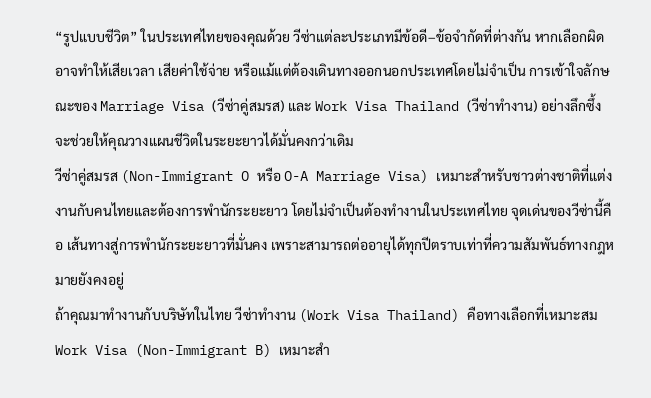“รูปแบบชีวิต” ในประเทศไทยของคุณด้วย วีซ่าแต่ละประเภทมีข้อดี–ข้อจำกัดที่ต่างกัน หากเลือกผิดอาจทำให้เสียเวลา เสียค่าใช้จ่าย หรือแม้แต่ต้องเดินทางออกนอกประเทศโดยไม่จำเป็น การเข้าใจลักษณะของ Marriage Visa (วีซ่าคู่สมรส) และ Work Visa Thailand (วีซ่าทำงาน) อย่างลึกซึ้งจะช่วยให้คุณวางแผนชีวิตในระยะยาวได้มั่นคงกว่าเดิม
วีซ่าคู่สมรส (Non-Immigrant O หรือ O-A Marriage Visa) เหมาะสำหรับชาวต่างชาติที่แต่งงานกับคนไทยและต้องการพำนักระยะยาว โดยไม่จำเป็นต้องทำงานในประเทศไทย จุดเด่นของวีซ่านี้คือ เส้นทางสู่การพำนักระยะยาวที่มั่นคง เพราะสามารถต่ออายุได้ทุกปีตราบเท่าที่ความสัมพันธ์ทางกฎหมายยังคงอยู่
ถ้าคุณมาทำงานกับบริษัทในไทย วีซ่าทำงาน (Work Visa Thailand) คือทางเลือกที่เหมาะสม Work Visa (Non-Immigrant B) เหมาะสำ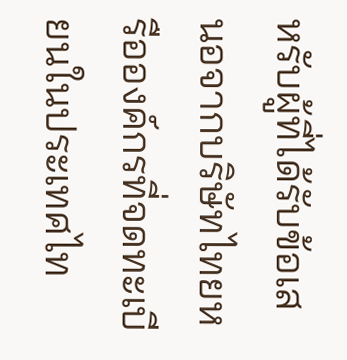หรับผู้ที่ได้รับข้อเสนอจากบริษัทไทยหรือองค์กรที่จดทะเบียนในประเทศไท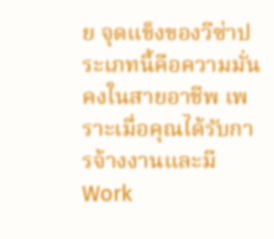ย จุดแข็งของวีซ่าประเภทนี้คือความมั่นคงในสายอาชีพ เพราะเมื่อคุณได้รับการจ้างงานและมี Work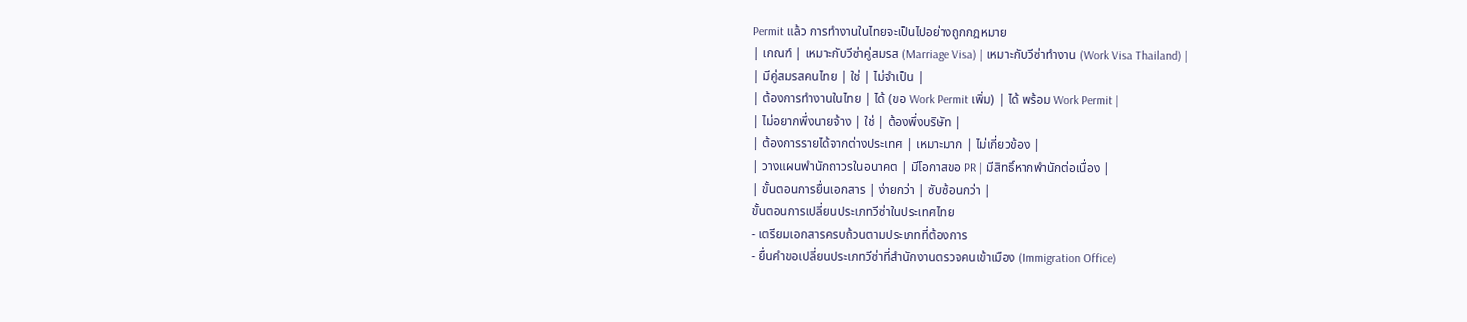Permit แล้ว การทำงานในไทยจะเป็นไปอย่างถูกกฎหมาย
| เกณฑ์ | เหมาะกับวีซ่าคู่สมรส (Marriage Visa) | เหมาะกับวีซ่าทำงาน (Work Visa Thailand) |
| มีคู่สมรสคนไทย | ใช่ | ไม่จำเป็น |
| ต้องการทำงานในไทย | ได้ (ขอ Work Permit เพิ่ม) | ได้ พร้อม Work Permit |
| ไม่อยากพึ่งนายจ้าง | ใช่ | ต้องพึ่งบริษัท |
| ต้องการรายได้จากต่างประเทศ | เหมาะมาก | ไม่เกี่ยวข้อง |
| วางแผนพำนักถาวรในอนาคต | มีโอกาสขอ PR | มีสิทธิ์หากพำนักต่อเนื่อง |
| ขั้นตอนการยื่นเอกสาร | ง่ายกว่า | ซับซ้อนกว่า |
ขั้นตอนการเปลี่ยนประเภทวีซ่าในประเทศไทย
- เตรียมเอกสารครบถ้วนตามประเภทที่ต้องการ
- ยื่นคำขอเปลี่ยนประเภทวีซ่าที่สำนักงานตรวจคนเข้าเมือง (Immigration Office)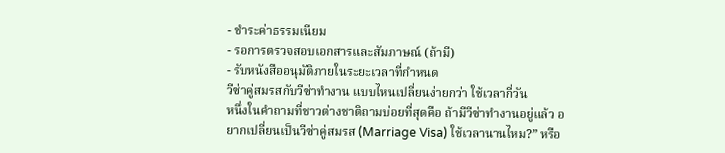- ชำระค่าธรรมเนียม
- รอการตรวจสอบเอกสารและสัมภาษณ์ (ถ้ามี)
- รับหนังสืออนุมัติภายในระยะเวลาที่กำหนด
วีซ่าคู่สมรสกับวีซ่าทำงาน แบบไหนเปลี่ยนง่ายกว่า ใช้เวลากี่วัน
หนึ่งในคำถามที่ชาวต่างชาติถามบ่อยที่สุดคือ ถ้ามีวีซ่าทำงานอยู่แล้ว อยากเปลี่ยนเป็นวีซ่าคู่สมรส (Marriage Visa) ใช้เวลานานไหม?” หรือ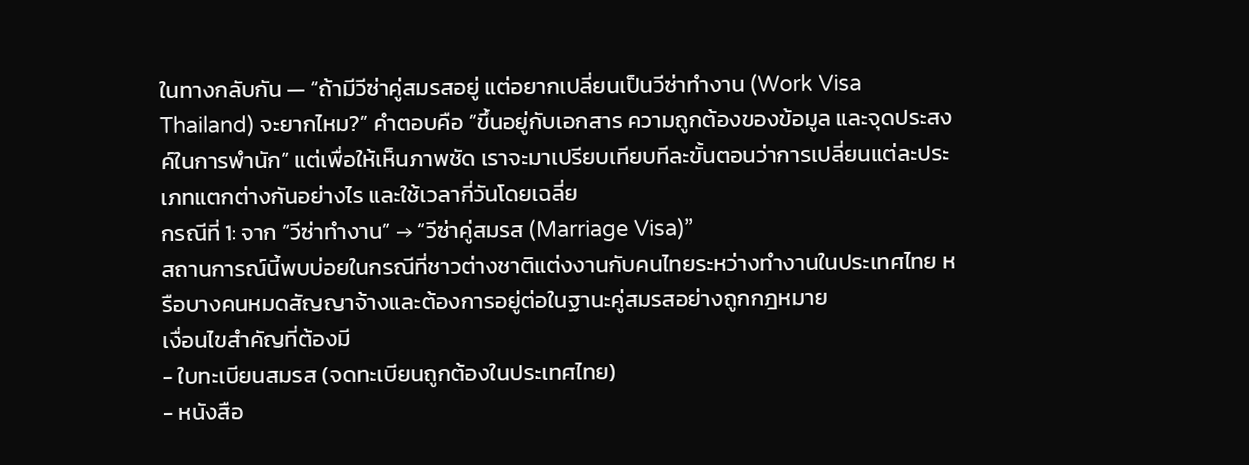ในทางกลับกัน — “ถ้ามีวีซ่าคู่สมรสอยู่ แต่อยากเปลี่ยนเป็นวีซ่าทำงาน (Work Visa Thailand) จะยากไหม?” คำตอบคือ “ขึ้นอยู่กับเอกสาร ความถูกต้องของข้อมูล และจุดประสงค์ในการพำนัก” แต่เพื่อให้เห็นภาพชัด เราจะมาเปรียบเทียบทีละขั้นตอนว่าการเปลี่ยนแต่ละประเภทแตกต่างกันอย่างไร และใช้เวลากี่วันโดยเฉลี่ย
กรณีที่ 1: จาก “วีซ่าทำงาน” → “วีซ่าคู่สมรส (Marriage Visa)”
สถานการณ์นี้พบบ่อยในกรณีที่ชาวต่างชาติแต่งงานกับคนไทยระหว่างทำงานในประเทศไทย หรือบางคนหมดสัญญาจ้างและต้องการอยู่ต่อในฐานะคู่สมรสอย่างถูกกฎหมาย
เงื่อนไขสำคัญที่ต้องมี
- ใบทะเบียนสมรส (จดทะเบียนถูกต้องในประเทศไทย)
- หนังสือ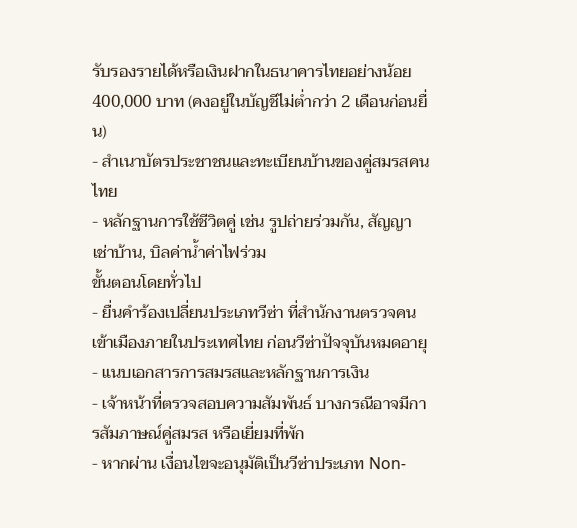รับรองรายได้หรือเงินฝากในธนาคารไทยอย่างน้อย 400,000 บาท (คงอยู่ในบัญชีไม่ต่ำกว่า 2 เดือนก่อนยื่น)
- สำเนาบัตรประชาชนและทะเบียนบ้านของคู่สมรสคนไทย
- หลักฐานการใช้ชีวิตคู่ เช่น รูปถ่ายร่วมกัน, สัญญาเช่าบ้าน, บิลค่าน้ำค่าไฟร่วม
ขั้นตอนโดยทั่วไป
- ยื่นคำร้องเปลี่ยนประเภทวีซ่า ที่สำนักงานตรวจคนเข้าเมืองภายในประเทศไทย ก่อนวีซ่าปัจจุบันหมดอายุ
- แนบเอกสารการสมรสและหลักฐานการเงิน
- เจ้าหน้าที่ตรวจสอบความสัมพันธ์ บางกรณีอาจมีการสัมภาษณ์คู่สมรส หรือเยี่ยมที่พัก
- หากผ่าน เงื่อนไขจะอนุมัติเป็นวีซ่าประเภท Non-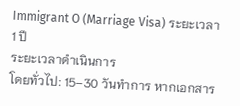Immigrant O (Marriage Visa) ระยะเวลา 1 ปี
ระยะเวลาดำเนินการ
โดยทั่วไป: 15–30 วันทำการ หากเอกสาร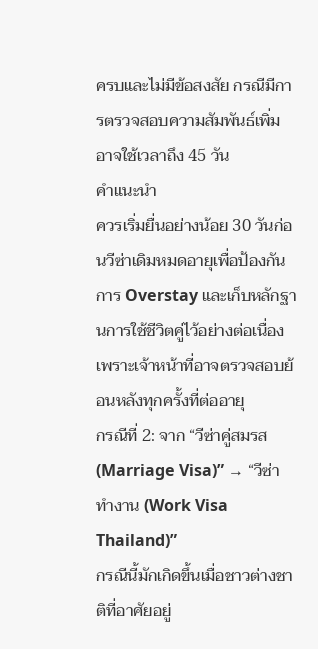ครบและไม่มีข้อสงสัย กรณีมีการตรวจสอบความสัมพันธ์เพิ่ม อาจใช้เวลาถึง 45 วัน
คำแนะนำ
ควรเริ่มยื่นอย่างน้อย 30 วันก่อนวีซ่าเดิมหมดอายุเพื่อป้องกันการ Overstay และเก็บหลักฐานการใช้ชีวิตคู่ไว้อย่างต่อเนื่อง เพราะเจ้าหน้าที่อาจตรวจสอบย้อนหลังทุกครั้งที่ต่ออายุ
กรณีที่ 2: จาก “วีซ่าคู่สมรส (Marriage Visa)” → “วีซ่าทำงาน (Work Visa Thailand)”
กรณีนี้มักเกิดขึ้นเมื่อชาวต่างชาติที่อาศัยอยู่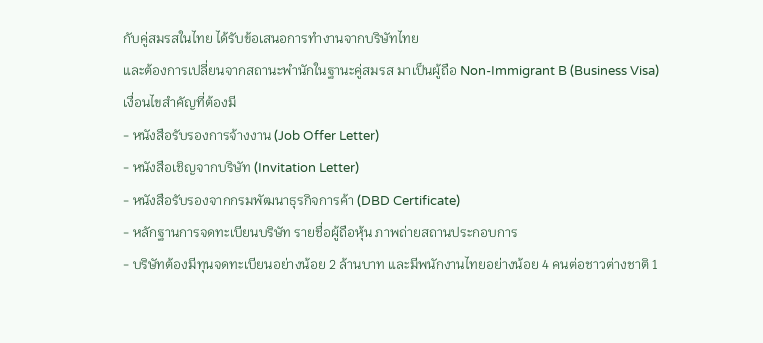กับคู่สมรสในไทย ได้รับข้อเสนอการทำงานจากบริษัทไทย
และต้องการเปลี่ยนจากสถานะพำนักในฐานะคู่สมรส มาเป็นผู้ถือ Non-Immigrant B (Business Visa)
เงื่อนไขสำคัญที่ต้องมี
- หนังสือรับรองการจ้างงาน (Job Offer Letter)
- หนังสือเชิญจากบริษัท (Invitation Letter)
- หนังสือรับรองจากกรมพัฒนาธุรกิจการค้า (DBD Certificate)
- หลักฐานการจดทะเบียนบริษัท รายชื่อผู้ถือหุ้น ภาพถ่ายสถานประกอบการ
- บริษัทต้องมีทุนจดทะเบียนอย่างน้อย 2 ล้านบาท และมีพนักงานไทยอย่างน้อย 4 คนต่อชาวต่างชาติ 1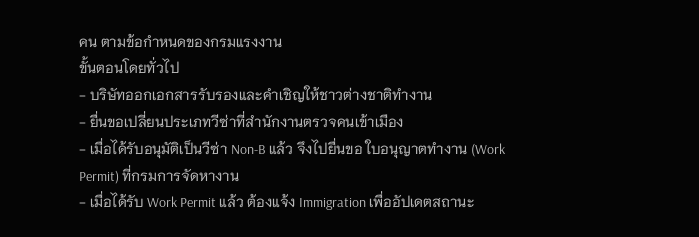คน ตามข้อกำหนดของกรมแรงงาน
ขั้นตอนโดยทั่วไป
- บริษัทออกเอกสารรับรองและคำเชิญให้ชาวต่างชาติทำงาน
- ยื่นขอเปลี่ยนประเภทวีซ่าที่สำนักงานตรวจคนเข้าเมือง
- เมื่อได้รับอนุมัติเป็นวีซ่า Non-B แล้ว จึงไปยื่นขอ ใบอนุญาตทำงาน (Work Permit) ที่กรมการจัดหางาน
- เมื่อได้รับ Work Permit แล้ว ต้องแจ้ง Immigration เพื่ออัปเดตสถานะ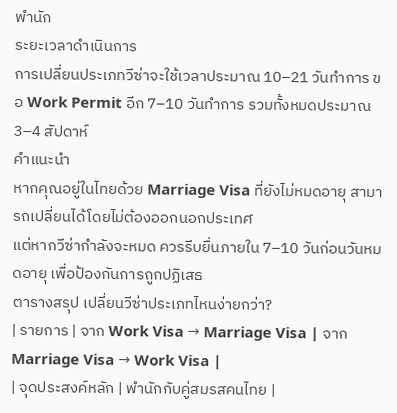พำนัก
ระยะเวลาดำเนินการ
การเปลี่ยนประเภทวีซ่าจะใช้เวลาประมาณ 10–21 วันทำการ ขอ Work Permit อีก 7–10 วันทำการ รวมทั้งหมดประมาณ 3–4 สัปดาห์
คำแนะนำ
หากคุณอยู่ในไทยด้วย Marriage Visa ที่ยังไม่หมดอายุ สามารถเปลี่ยนได้โดยไม่ต้องออกนอกประเทศ
แต่หากวีซ่ากำลังจะหมด ควรรีบยื่นภายใน 7–10 วันก่อนวันหมดอายุ เพื่อป้องกันการถูกปฏิเสธ
ตารางสรุป เปลี่ยนวีซ่าประเภทไหนง่ายกว่า?
| รายการ | จาก Work Visa → Marriage Visa | จาก Marriage Visa → Work Visa |
| จุดประสงค์หลัก | พำนักกับคู่สมรสคนไทย |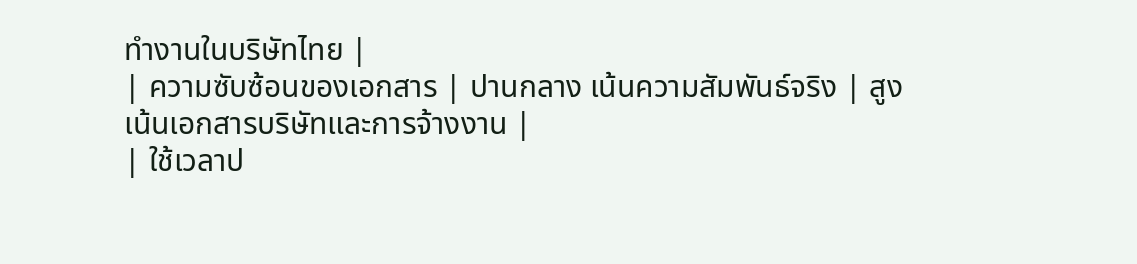ทำงานในบริษัทไทย |
| ความซับซ้อนของเอกสาร | ปานกลาง เน้นความสัมพันธ์จริง | สูง เน้นเอกสารบริษัทและการจ้างงาน |
| ใช้เวลาป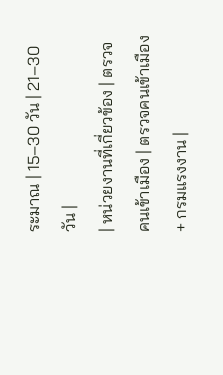ระมาณ | 15–30 วัน | 21–30 วัน |
| หน่วยงานที่เกี่ยวข้อง | ตรวจคนเข้าเมือง | ตรวจคนเข้าเมือง + กรมแรงงาน |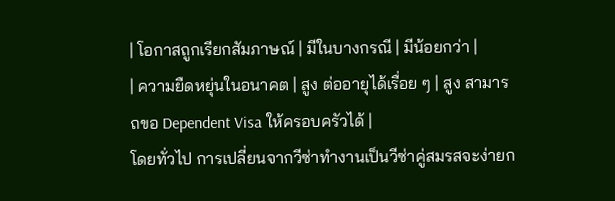| โอกาสถูกเรียกสัมภาษณ์ | มีในบางกรณี | มีน้อยกว่า |
| ความยืดหยุ่นในอนาคต | สูง ต่ออายุได้เรื่อย ๆ | สูง สามารถขอ Dependent Visa ให้ครอบครัวได้ |
โดยทั่วไป การเปลี่ยนจากวีซ่าทำงานเป็นวีซ่าคู่สมรสจะง่ายก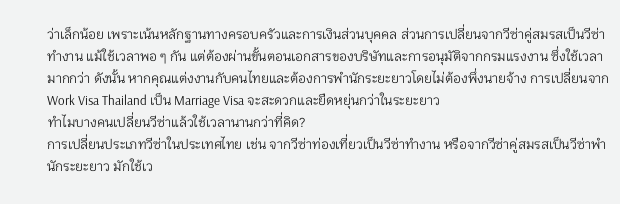ว่าเล็กน้อย เพราะเน้นหลักฐานทางครอบครัวและการเงินส่วนบุคคล ส่วนการเปลี่ยนจากวีซ่าคู่สมรสเป็นวีซ่าทำงาน แม้ใช้เวลาพอ ๆ กัน แต่ต้องผ่านขั้นตอนเอกสารของบริษัทและการอนุมัติจากกรมแรงงาน ซึ่งใช้เวลามากกว่า ดังนั้น หากคุณแต่งงานกับคนไทยและต้องการพำนักระยะยาวโดยไม่ต้องพึ่งนายจ้าง การเปลี่ยนจาก Work Visa Thailand เป็น Marriage Visa จะสะดวกและยืดหยุ่นกว่าในระยะยาว
ทำไมบางคนเปลี่ยนวีซ่าแล้วใช้เวลานานกว่าที่คิด?
การเปลี่ยนประเภทวีซ่าในประเทศไทย เช่น จากวีซ่าท่องเที่ยวเป็นวีซ่าทำงาน หรือจากวีซ่าคู่สมรสเป็นวีซ่าพำนักระยะยาว มักใช้เว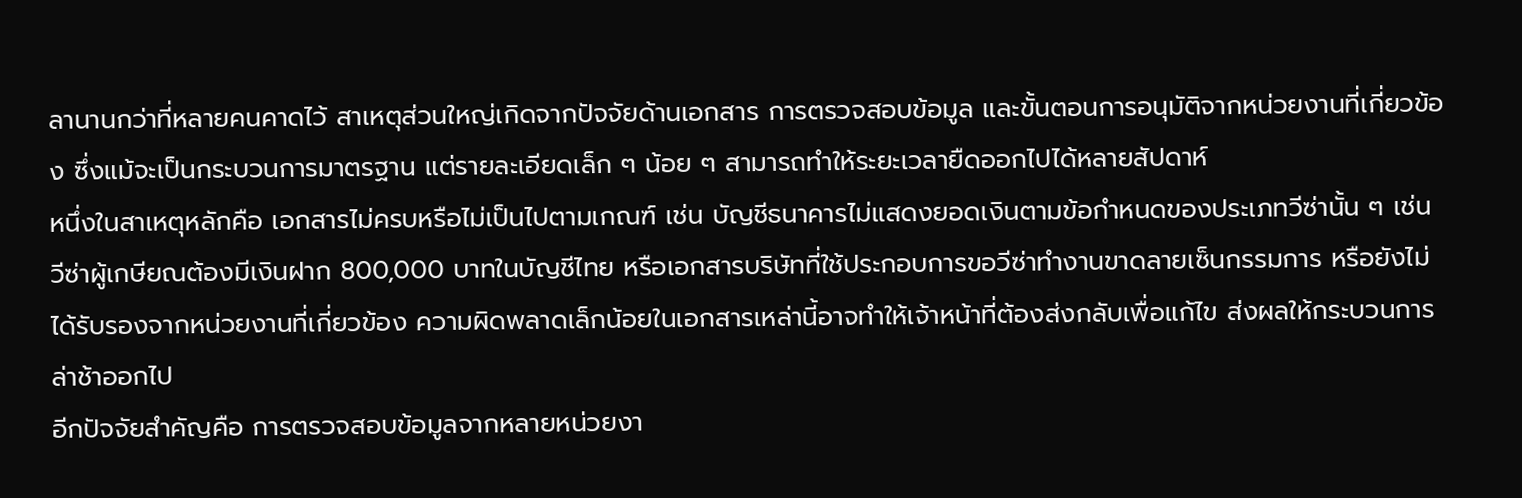ลานานกว่าที่หลายคนคาดไว้ สาเหตุส่วนใหญ่เกิดจากปัจจัยด้านเอกสาร การตรวจสอบข้อมูล และขั้นตอนการอนุมัติจากหน่วยงานที่เกี่ยวข้อง ซึ่งแม้จะเป็นกระบวนการมาตรฐาน แต่รายละเอียดเล็ก ๆ น้อย ๆ สามารถทำให้ระยะเวลายืดออกไปได้หลายสัปดาห์
หนึ่งในสาเหตุหลักคือ เอกสารไม่ครบหรือไม่เป็นไปตามเกณฑ์ เช่น บัญชีธนาคารไม่แสดงยอดเงินตามข้อกำหนดของประเภทวีซ่านั้น ๆ เช่น วีซ่าผู้เกษียณต้องมีเงินฝาก 800,000 บาทในบัญชีไทย หรือเอกสารบริษัทที่ใช้ประกอบการขอวีซ่าทำงานขาดลายเซ็นกรรมการ หรือยังไม่ได้รับรองจากหน่วยงานที่เกี่ยวข้อง ความผิดพลาดเล็กน้อยในเอกสารเหล่านี้อาจทำให้เจ้าหน้าที่ต้องส่งกลับเพื่อแก้ไข ส่งผลให้กระบวนการล่าช้าออกไป
อีกปัจจัยสำคัญคือ การตรวจสอบข้อมูลจากหลายหน่วยงา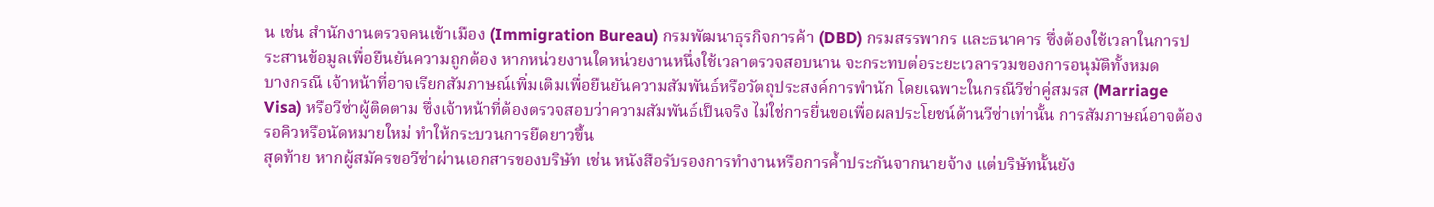น เช่น สำนักงานตรวจคนเข้าเมือง (Immigration Bureau) กรมพัฒนาธุรกิจการค้า (DBD) กรมสรรพากร และธนาคาร ซึ่งต้องใช้เวลาในการประสานข้อมูลเพื่อยืนยันความถูกต้อง หากหน่วยงานใดหน่วยงานหนึ่งใช้เวลาตรวจสอบนาน จะกระทบต่อระยะเวลารวมของการอนุมัติทั้งหมด
บางกรณี เจ้าหน้าที่อาจเรียกสัมภาษณ์เพิ่มเติมเพื่อยืนยันความสัมพันธ์หรือวัตถุประสงค์การพำนัก โดยเฉพาะในกรณีวีซ่าคู่สมรส (Marriage Visa) หรือวีซ่าผู้ติดตาม ซึ่งเจ้าหน้าที่ต้องตรวจสอบว่าความสัมพันธ์เป็นจริง ไม่ใช่การยื่นขอเพื่อผลประโยชน์ด้านวีซ่าเท่านั้น การสัมภาษณ์อาจต้องรอคิวหรือนัดหมายใหม่ ทำให้กระบวนการยืดยาวขึ้น
สุดท้าย หากผู้สมัครขอวีซ่าผ่านเอกสารของบริษัท เช่น หนังสือรับรองการทำงานหรือการค้ำประกันจากนายจ้าง แต่บริษัทนั้นยัง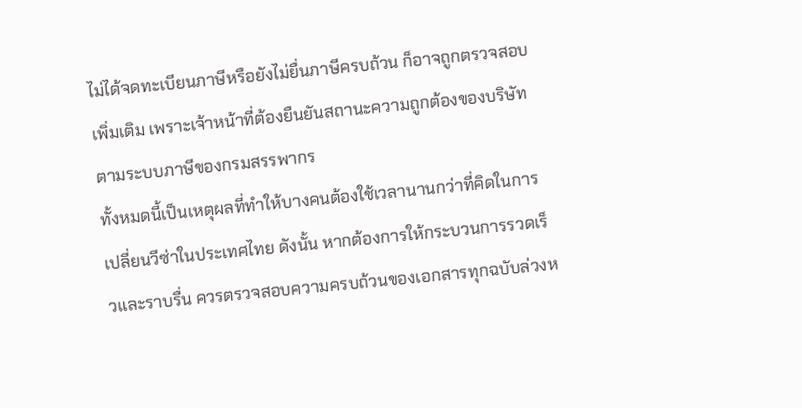ไม่ได้จดทะเบียนภาษีหรือยังไม่ยื่นภาษีครบถ้วน ก็อาจถูกตรวจสอบเพิ่มเติม เพราะเจ้าหน้าที่ต้องยืนยันสถานะความถูกต้องของบริษัทตามระบบภาษีของกรมสรรพากร
ทั้งหมดนี้เป็นเหตุผลที่ทำให้บางคนต้องใช้เวลานานกว่าที่คิดในการเปลี่ยนวีซ่าในประเทศไทย ดังนั้น หากต้องการให้กระบวนการรวดเร็วและราบรื่น ควรตรวจสอบความครบถ้วนของเอกสารทุกฉบับล่วงห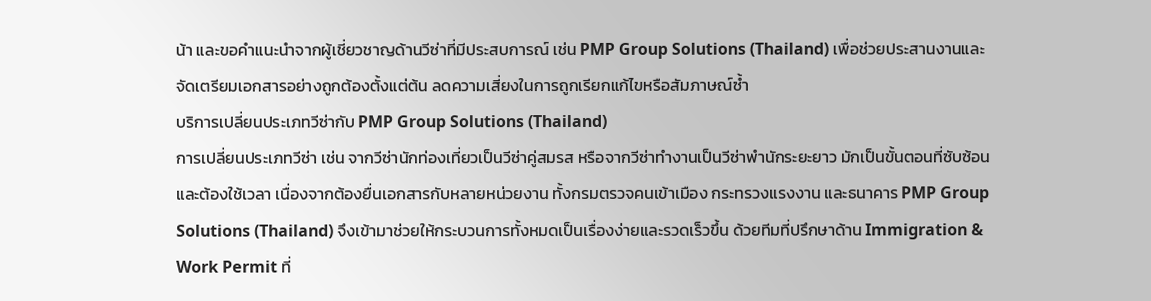น้า และขอคำแนะนำจากผู้เชี่ยวชาญด้านวีซ่าที่มีประสบการณ์ เช่น PMP Group Solutions (Thailand) เพื่อช่วยประสานงานและจัดเตรียมเอกสารอย่างถูกต้องตั้งแต่ต้น ลดความเสี่ยงในการถูกเรียกแก้ไขหรือสัมภาษณ์ซ้ำ
บริการเปลี่ยนประเภทวีซ่ากับ PMP Group Solutions (Thailand)
การเปลี่ยนประเภทวีซ่า เช่น จากวีซ่านักท่องเที่ยวเป็นวีซ่าคู่สมรส หรือจากวีซ่าทำงานเป็นวีซ่าพำนักระยะยาว มักเป็นขั้นตอนที่ซับซ้อนและต้องใช้เวลา เนื่องจากต้องยื่นเอกสารกับหลายหน่วยงาน ทั้งกรมตรวจคนเข้าเมือง กระทรวงแรงงาน และธนาคาร PMP Group Solutions (Thailand) จึงเข้ามาช่วยให้กระบวนการทั้งหมดเป็นเรื่องง่ายและรวดเร็วขึ้น ด้วยทีมที่ปรึกษาด้าน Immigration & Work Permit ที่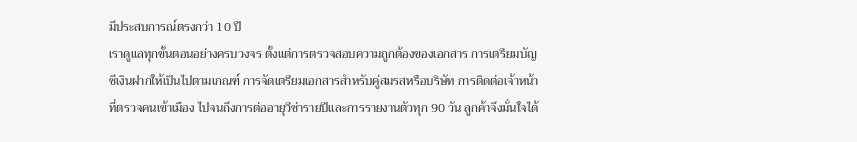มีประสบการณ์ตรงกว่า 10 ปี
เราดูแลทุกขั้นตอนอย่างครบวงจร ตั้งแต่การตรวจสอบความถูกต้องของเอกสาร การเตรียมบัญชีเงินฝากให้เป็นไปตามเกณฑ์ การจัดเตรียมเอกสารสำหรับคู่สมรสหรือบริษัท การติดต่อเจ้าหน้าที่ตรวจคนเข้าเมือง ไปจนถึงการต่ออายุวีซ่ารายปีและการรายงานตัวทุก 90 วัน ลูกค้าจึงมั่นใจได้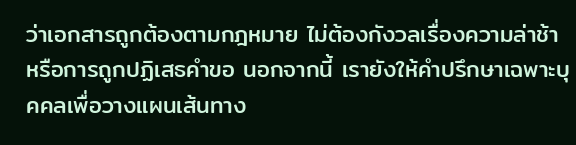ว่าเอกสารถูกต้องตามกฎหมาย ไม่ต้องกังวลเรื่องความล่าช้า หรือการถูกปฏิเสธคำขอ นอกจากนี้ เรายังให้คำปรึกษาเฉพาะบุคคลเพื่อวางแผนเส้นทาง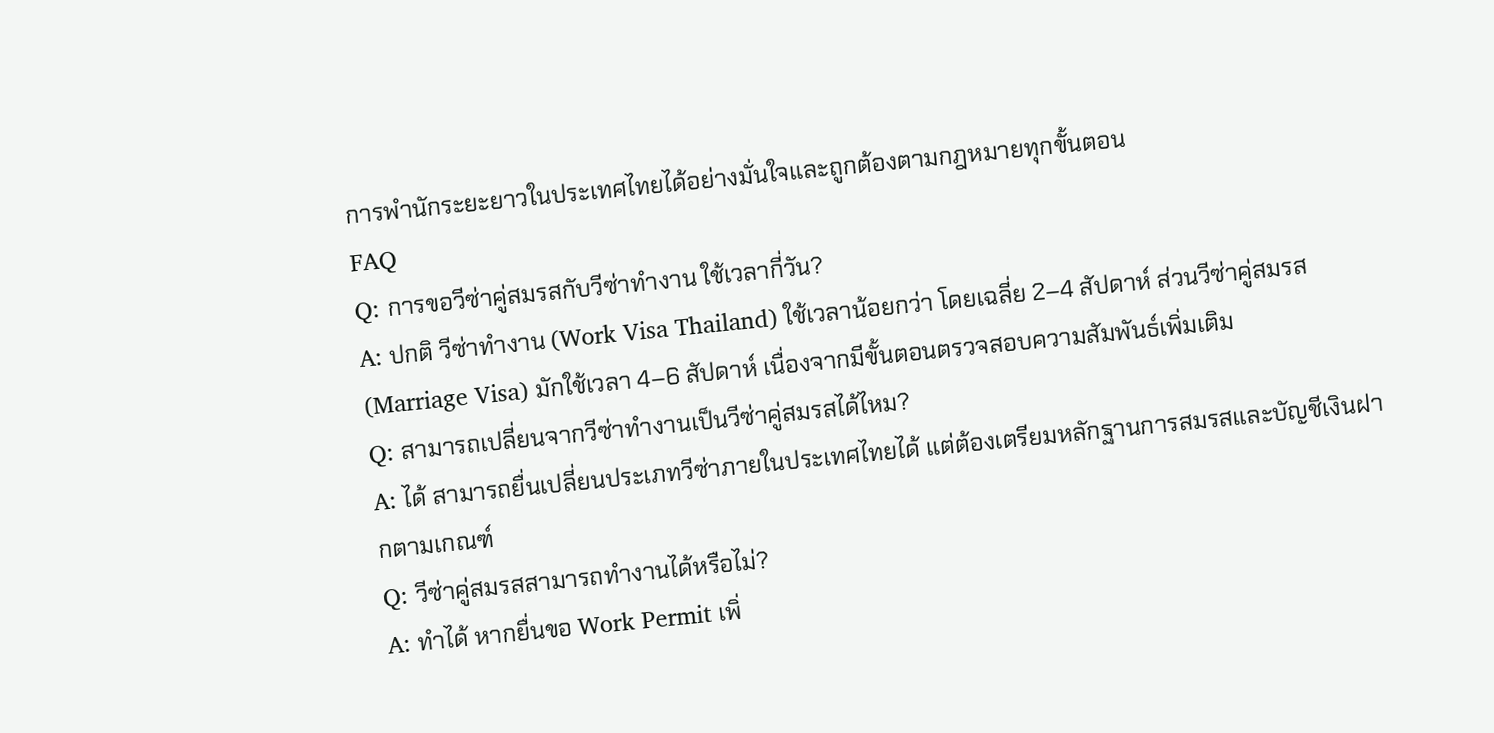การพำนักระยะยาวในประเทศไทยได้อย่างมั่นใจและถูกต้องตามกฎหมายทุกขั้นตอน
FAQ
Q: การขอวีซ่าคู่สมรสกับวีซ่าทำงาน ใช้เวลากี่วัน?
A: ปกติ วีซ่าทำงาน (Work Visa Thailand) ใช้เวลาน้อยกว่า โดยเฉลี่ย 2–4 สัปดาห์ ส่วนวีซ่าคู่สมรส (Marriage Visa) มักใช้เวลา 4–6 สัปดาห์ เนื่องจากมีขั้นตอนตรวจสอบความสัมพันธ์เพิ่มเติม
Q: สามารถเปลี่ยนจากวีซ่าทำงานเป็นวีซ่าคู่สมรสได้ไหม?
A: ได้ สามารถยื่นเปลี่ยนประเภทวีซ่าภายในประเทศไทยได้ แต่ต้องเตรียมหลักฐานการสมรสและบัญชีเงินฝากตามเกณฑ์
Q: วีซ่าคู่สมรสสามารถทำงานได้หรือไม่?
A: ทำได้ หากยื่นขอ Work Permit เพิ่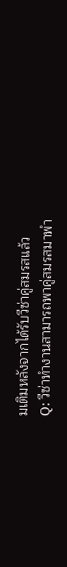มเติมหลังจากได้รับวีซ่าคู่สมรสแล้ว
Q: วีซ่าทำงานสามารถพาคู่สมรสมาพำ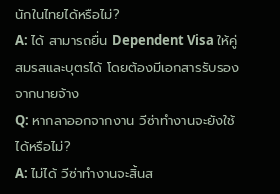นักในไทยได้หรือไม่?
A: ได้ สามารถยื่น Dependent Visa ให้คู่สมรสและบุตรได้ โดยต้องมีเอกสารรับรองจากนายจ้าง
Q: หากลาออกจากงาน วีซ่าทำงานจะยังใช้ได้หรือไม่?
A: ไม่ได้ วีซ่าทำงานจะสิ้นส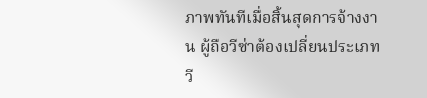ภาพทันทีเมื่อสิ้นสุดการจ้างงาน ผู้ถือวีซ่าต้องเปลี่ยนประเภทวี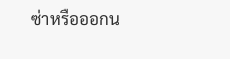ซ่าหรือออกน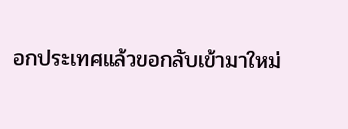อกประเทศแล้วขอกลับเข้ามาใหม่